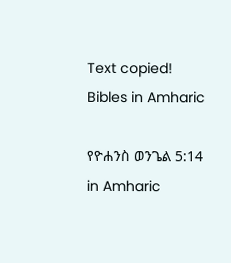Text copied!
Bibles in Amharic

የዮሐንስ ወንጌል 5:14 in Amharic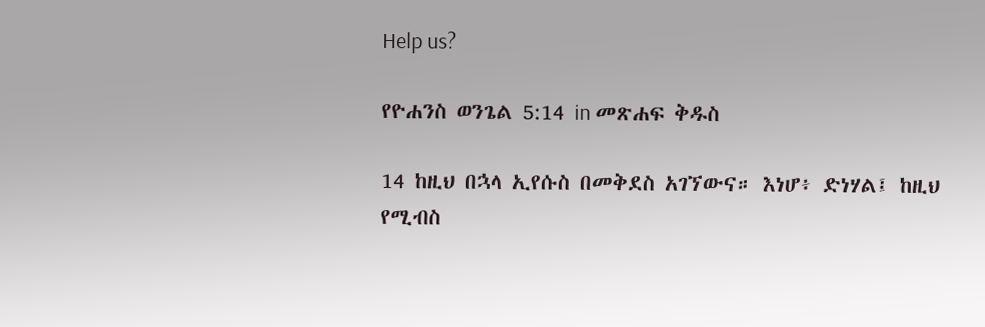Help us?

የዮሐንስ ወንጌል 5:14 in መጽሐፍ ቅዱስ

14 ከዚህ በኋላ ኢየሱስ በመቅደስ አገኘውና። እነሆ፥ ድነሃል፤ ከዚህ የሚብስ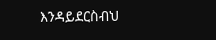እንዳይደርስብህ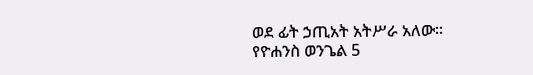ወደ ፊት ኃጢአት አትሥራ አለው።
የዮሐንስ ወንጌል 5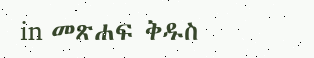in መጽሐፍ ቅዱስ